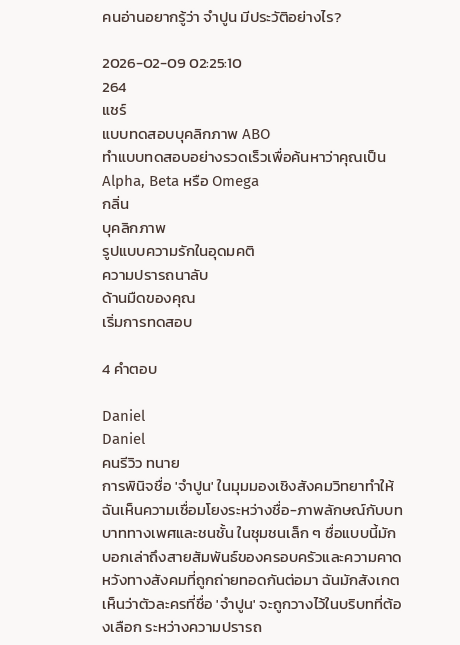คนอ่านอยากรู้ว่า จำปูน มีประวัติอย่างไร?

2026-02-09 02:25:10
264
แชร์
แบบทดสอบบุคลิกภาพ ABO
ทำแบบทดสอบอย่างรวดเร็วเพื่อค้นหาว่าคุณเป็น Alpha, Beta หรือ Omega
กลิ่น
บุคลิกภาพ
รูปแบบความรักในอุดมคติ
ความปรารถนาลับ
ด้านมืดของคุณ
เริ่มการทดสอบ

4 คำตอบ

Daniel
Daniel
คนรีวิว ทนาย
การพินิจชื่อ 'จำปูน' ในมุมมองเชิงสังคมวิทยาทำให้ฉันเห็นความเชื่อมโยงระหว่างชื่อ-ภาพลักษณ์กับบทบาททางเพศและชนชั้น ในชุมชนเล็ก ๆ ชื่อแบบนี้มักบอกเล่าถึงสายสัมพันธ์ของครอบครัวและความคาดหวังทางสังคมที่ถูกถ่ายทอดกันต่อมา ฉันมักสังเกตเห็นว่าตัวละครที่ชื่อ 'จำปูน' จะถูกวางไว้ในบริบทที่ต้องเลือก ระหว่างความปรารถ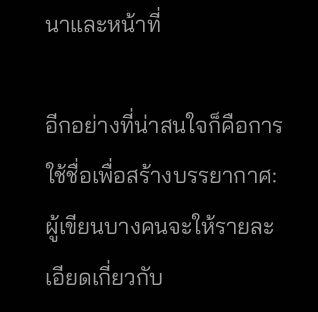นาและหน้าที่

อีกอย่างที่น่าสนใจก็คือการใช้ชื่อเพื่อสร้างบรรยากาศ: ผู้เขียนบางคนจะให้รายละเอียดเกี่ยวกับ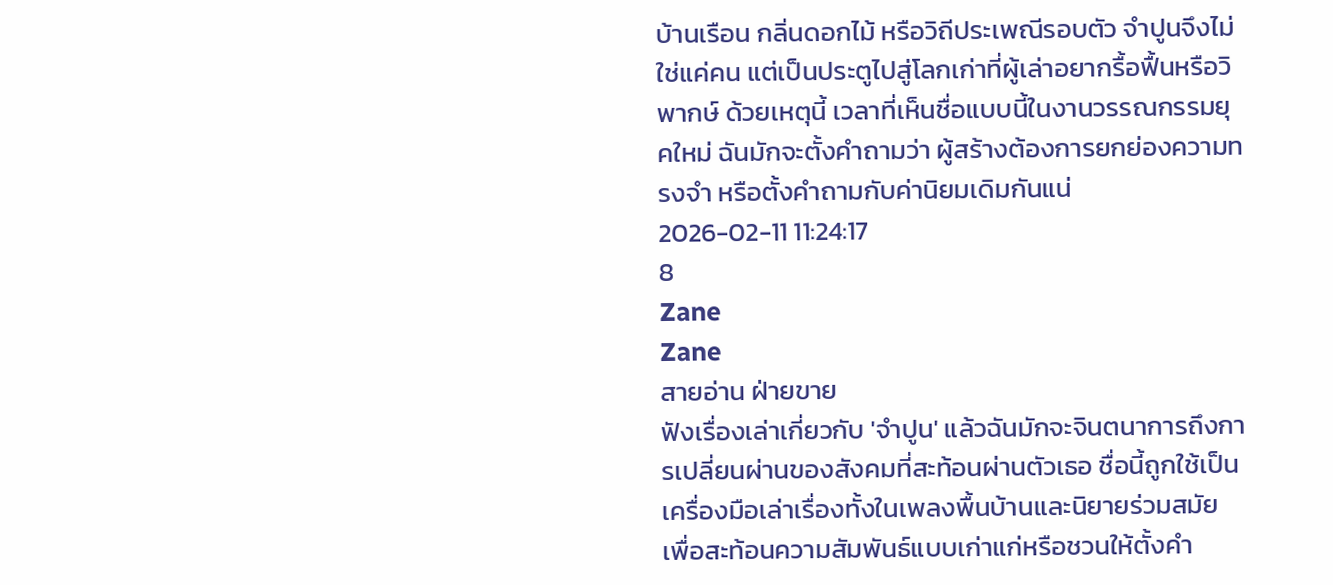บ้านเรือน กลิ่นดอกไม้ หรือวิถีประเพณีรอบตัว จำปูนจึงไม่ใช่แค่คน แต่เป็นประตูไปสู่โลกเก่าที่ผู้เล่าอยากรื้อฟื้นหรือวิพากษ์ ด้วยเหตุนี้ เวลาที่เห็นชื่อแบบนี้ในงานวรรณกรรมยุคใหม่ ฉันมักจะตั้งคำถามว่า ผู้สร้างต้องการยกย่องความทรงจำ หรือตั้งคำถามกับค่านิยมเดิมกันแน่
2026-02-11 11:24:17
8
Zane
Zane
สายอ่าน ฝ่ายขาย
ฟังเรื่องเล่าเกี่ยวกับ 'จำปูน' แล้วฉันมักจะจินตนาการถึงการเปลี่ยนผ่านของสังคมที่สะท้อนผ่านตัวเธอ ชื่อนี้ถูกใช้เป็นเครื่องมือเล่าเรื่องทั้งในเพลงพื้นบ้านและนิยายร่วมสมัย เพื่อสะท้อนความสัมพันธ์แบบเก่าแก่หรือชวนให้ตั้งคำ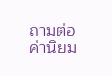ถามต่อค่านิยม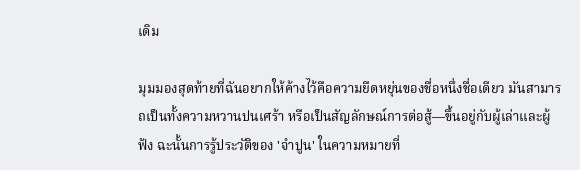เดิม

มุมมองสุดท้ายที่ฉันอยากให้ค้างไว้คือความยืดหยุ่นของชื่อหนึ่งชื่อเดียว มันสามารถเป็นทั้งความหวานปนเศร้า หรือเป็นสัญลักษณ์การต่อสู้—ขึ้นอยู่กับผู้เล่าและผู้ฟัง ฉะนั้นการรู้ประวัติของ 'จำปูน' ในความหมายที่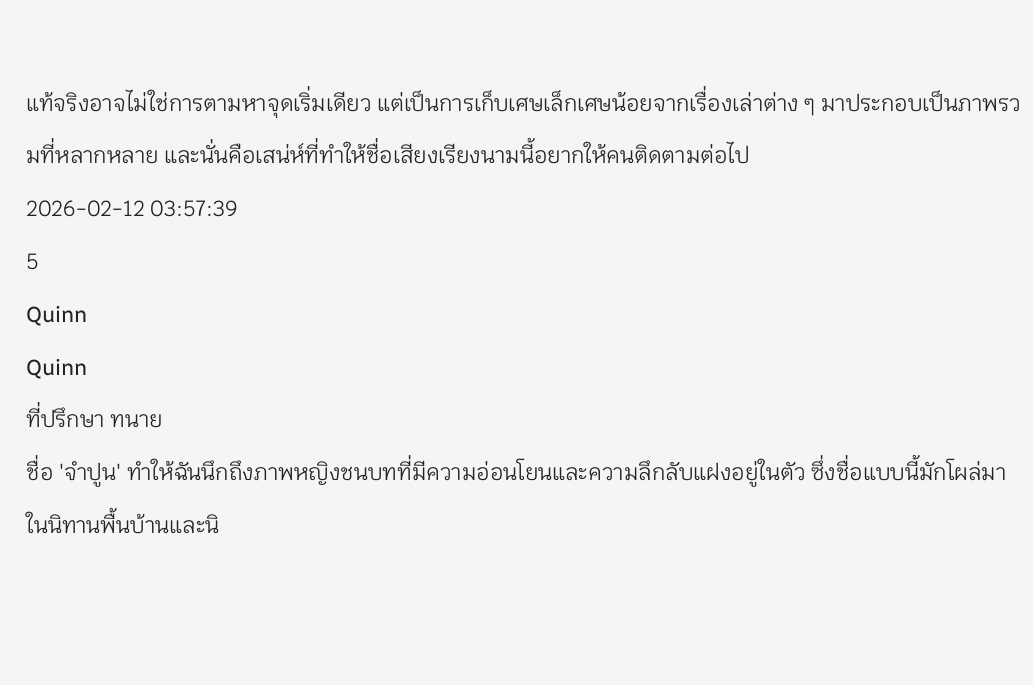แท้จริงอาจไม่ใช่การตามหาจุดเริ่มเดียว แต่เป็นการเก็บเศษเล็กเศษน้อยจากเรื่องเล่าต่าง ๆ มาประกอบเป็นภาพรวมที่หลากหลาย และนั่นคือเสน่ห์ที่ทำให้ชื่อเสียงเรียงนามนี้อยากให้คนติดตามต่อไป
2026-02-12 03:57:39
5
Quinn
Quinn
ที่ปรึกษา ทนาย
ชื่อ 'จำปูน' ทำให้ฉันนึกถึงภาพหญิงชนบทที่มีความอ่อนโยนและความลึกลับแฝงอยู่ในตัว ซึ่งชื่อแบบนี้มักโผล่มาในนิทานพื้นบ้านและนิ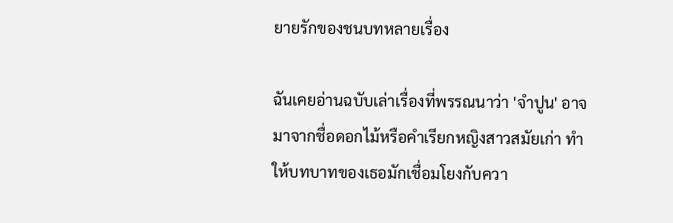ยายรักของชนบทหลายเรื่อง

ฉันเคยอ่านฉบับเล่าเรื่องที่พรรณนาว่า 'จำปูน' อาจมาจากชื่อดอกไม้หรือคำเรียกหญิงสาวสมัยเก่า ทำให้บทบาทของเธอมักเชื่อมโยงกับควา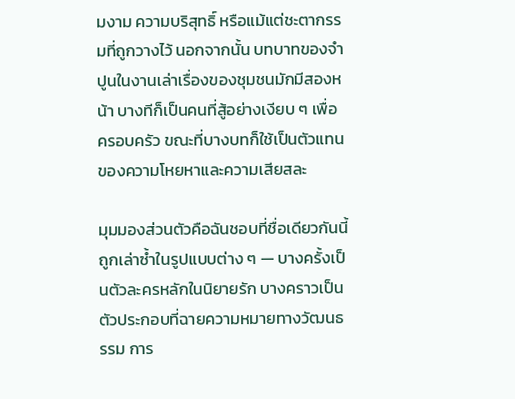มงาม ความบริสุทธิ์ หรือแม้แต่ชะตากรรมที่ถูกวางไว้ นอกจากนั้น บทบาทของจำปูนในงานเล่าเรื่องของชุมชนมักมีสองหน้า บางทีก็เป็นคนที่สู้อย่างเงียบ ๆ เพื่อครอบครัว ขณะที่บางบทก็ใช้เป็นตัวแทนของความโหยหาและความเสียสละ

มุมมองส่วนตัวคือฉันชอบที่ชื่อเดียวกันนี้ถูกเล่าซ้ำในรูปแบบต่าง ๆ — บางครั้งเป็นตัวละครหลักในนิยายรัก บางคราวเป็นตัวประกอบที่ฉายความหมายทางวัฒนธรรม การ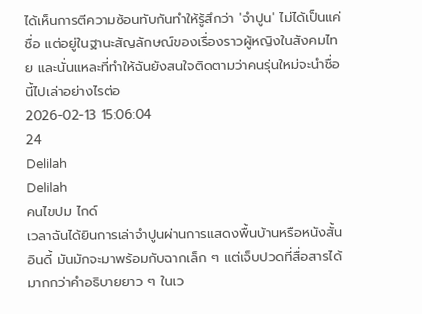ได้เห็นการตีความซ้อนทับกันทำให้รู้สึกว่า 'จำปูน' ไม่ได้เป็นแค่ชื่อ แต่อยู่ในฐานะสัญลักษณ์ของเรื่องราวผู้หญิงในสังคมไทย และนั่นแหละที่ทำให้ฉันยังสนใจติดตามว่าคนรุ่นใหม่จะนำชื่อนี้ไปเล่าอย่างไรต่อ
2026-02-13 15:06:04
24
Delilah
Delilah
คนไขปม ไกด์
เวลาฉันได้ยินการเล่าจำปูนผ่านการแสดงพื้นบ้านหรือหนังสั้นอินดี้ มันมักจะมาพร้อมกับฉากเล็ก ๆ แต่เจ็บปวดที่สื่อสารได้มากกว่าคำอธิบายยาว ๆ ในเว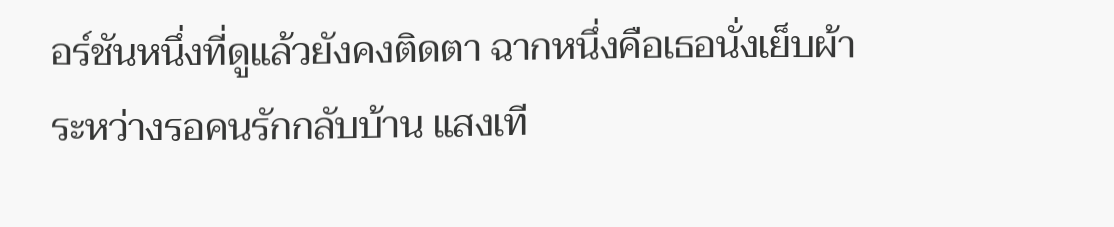อร์ชันหนึ่งที่ดูแล้วยังคงติดตา ฉากหนึ่งคือเธอนั่งเย็บผ้าระหว่างรอคนรักกลับบ้าน แสงเที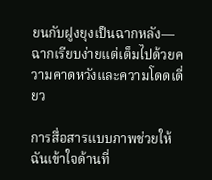ยนกับฝูงยุงเป็นฉากหลัง—ฉากเรียบง่ายแต่เต็มไปด้วยความคาดหวังและความโดดเดี่ยว

การสื่อสารแบบภาพช่วยให้ฉันเข้าใจด้านที่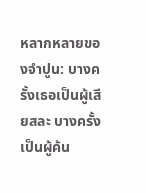หลากหลายของจำปูน: บางครั้งเธอเป็นผู้เสียสละ บางครั้งเป็นผู้ค้น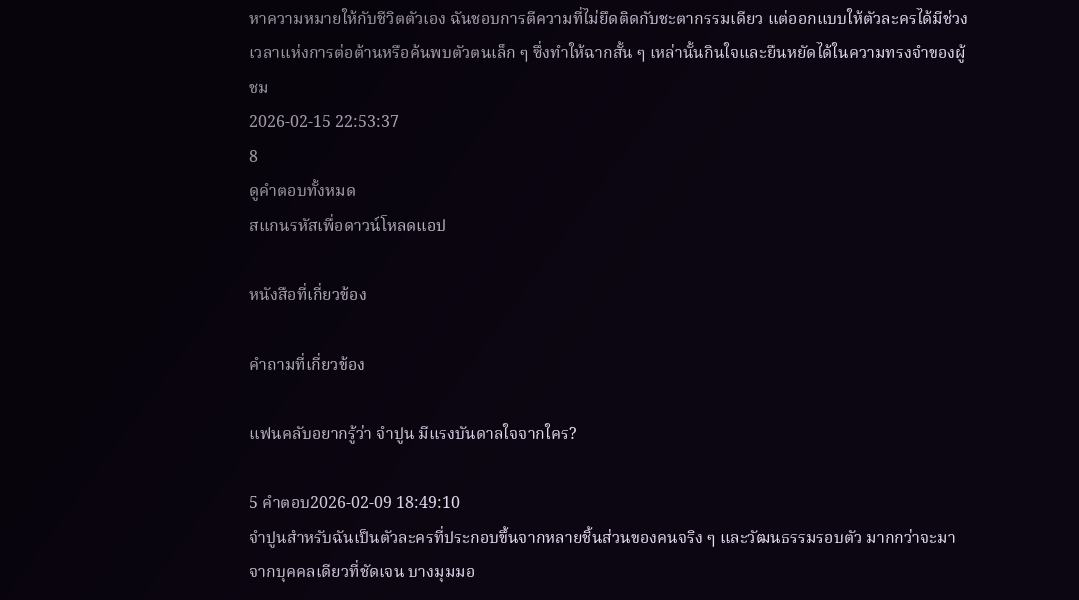หาความหมายให้กับชีวิตตัวเอง ฉันชอบการตีความที่ไม่ยึดติดกับชะตากรรมเดียว แต่ออกแบบให้ตัวละครได้มีช่วงเวลาแห่งการต่อต้านหรือค้นพบตัวตนเล็ก ๆ ซึ่งทำให้ฉากสั้น ๆ เหล่านั้นกินใจและยืนหยัดได้ในความทรงจำของผู้ชม
2026-02-15 22:53:37
8
ดูคำตอบทั้งหมด
สแกนรหัสเพื่อดาวน์โหลดแอป

หนังสือที่เกี่ยวข้อง

คำถามที่เกี่ยวข้อง

แฟนคลับอยากรู้ว่า จำปูน มีแรงบันดาลใจจากใคร?

5 คำตอบ2026-02-09 18:49:10
จำปูนสำหรับฉันเป็นตัวละครที่ประกอบขึ้นจากหลายชิ้นส่วนของคนจริง ๆ และวัฒนธรรมรอบตัว มากกว่าจะมาจากบุคคลเดียวที่ชัดเจน บางมุมมอ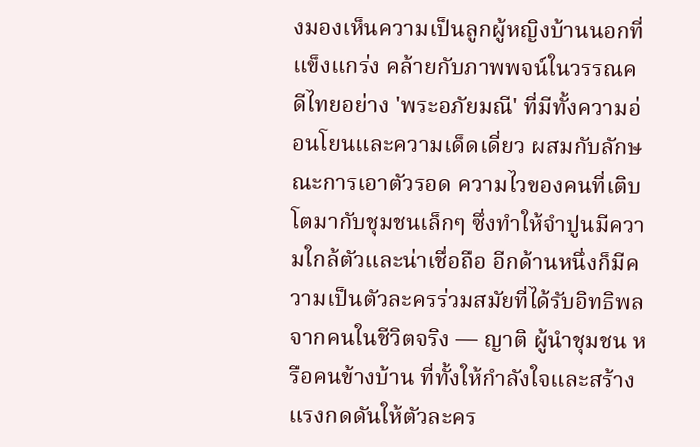งมองเห็นความเป็นลูกผู้หญิงบ้านนอกที่แข็งแกร่ง คล้ายกับภาพพจน์ในวรรณคดีไทยอย่าง 'พระอภัยมณี' ที่มีทั้งความอ่อนโยนและความเด็ดเดี่ยว ผสมกับลักษณะการเอาตัวรอด ความไวของคนที่เติบโตมากับชุมชนเล็กๆ ซึ่งทำให้จำปูนมีความใกล้ตัวและน่าเชื่อถือ อีกด้านหนึ่งก็มีความเป็นตัวละครร่วมสมัยที่ได้รับอิทธิพลจากคนในชีวิตจริง — ญาติ ผู้นำชุมชน หรือคนข้างบ้าน ที่ทั้งให้กำลังใจและสร้างแรงกดดันให้ตัวละคร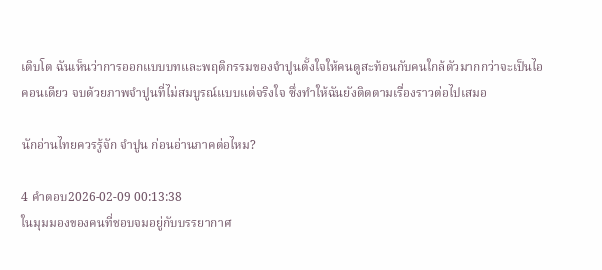เติบโต ฉันเห็นว่าการออกแบบบทและพฤติกรรมของจำปูนตั้งใจให้คนดูสะท้อนกับคนใกล้ตัวมากกว่าจะเป็นไอคอนเดียว จบด้วยภาพจำปูนที่ไม่สมบูรณ์แบบแต่จริงใจ ซึ่งทำให้ฉันยังติดตามเรื่องราวต่อไปเสมอ

นักอ่านไทยควรรู้จัก จำปูน ก่อนอ่านภาคต่อไหม?

4 คำตอบ2026-02-09 00:13:38
ในมุมมองของคนที่ชอบจมอยู่กับบรรยากาศ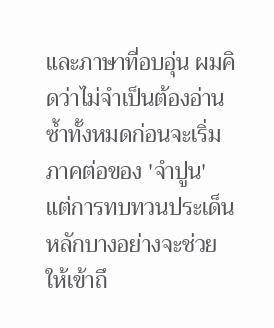และภาษาที่อบอุ่น ผมคิดว่าไม่จำเป็นต้องอ่านซ้ำทั้งหมดก่อนจะเริ่มภาคต่อของ 'จำปูน' แต่การทบทวนประเด็นหลักบางอย่างจะช่วยให้เข้าถึ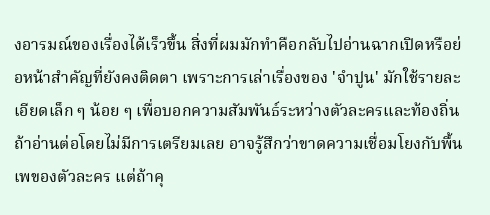งอารมณ์ของเรื่องได้เร็วขึ้น สิ่งที่ผมมักทำคือกลับไปอ่านฉากเปิดหรือย่อหน้าสำคัญที่ยังคงติดตา เพราะการเล่าเรื่องของ 'จำปูน' มักใช้รายละเอียดเล็ก ๆ น้อย ๆ เพื่อบอกความสัมพันธ์ระหว่างตัวละครและท้องถิ่น ถ้าอ่านต่อโดยไม่มีการเตรียมเลย อาจรู้สึกว่าขาดความเชื่อมโยงกับพื้นเพของตัวละคร แต่ถ้าคุ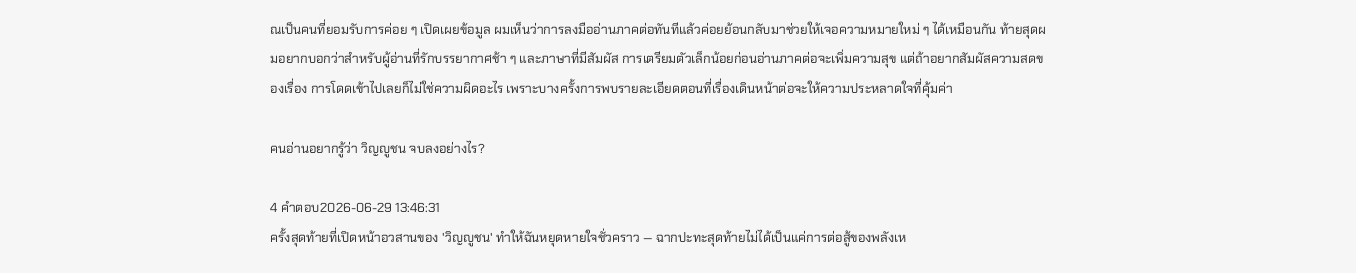ณเป็นคนที่ยอมรับการค่อย ๆ เปิดเผยข้อมูล ผมเห็นว่าการลงมืออ่านภาคต่อทันทีแล้วค่อยย้อนกลับมาช่วยให้เจอความหมายใหม่ ๆ ได้เหมือนกัน ท้ายสุดผมอยากบอกว่าสำหรับผู้อ่านที่รักบรรยากาศช้า ๆ และภาษาที่มีสัมผัส การเตรียมตัวเล็กน้อยก่อนอ่านภาคต่อจะเพิ่มความสุข แต่ถ้าอยากสัมผัสความสดของเรื่อง การโดดเข้าไปเลยก็ไม่ใช่ความผิดอะไร เพราะบางครั้งการพบรายละเอียดตอนที่เรื่องเดินหน้าต่อจะให้ความประหลาดใจที่คุ้มค่า

คนอ่านอยากรู้ว่า วิญญูชน จบลงอย่างไร?

4 คำตอบ2026-06-29 13:46:31
ครั้งสุดท้ายที่เปิดหน้าอวสานของ 'วิญญูชน' ทำให้ฉันหยุดหายใจชั่วคราว — ฉากปะทะสุดท้ายไม่ได้เป็นแค่การต่อสู้ของพลังเห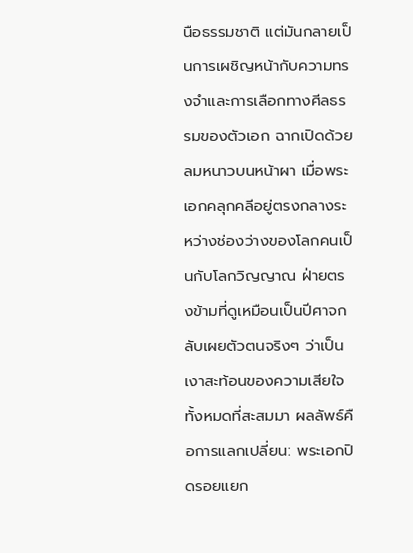นือธรรมชาติ แต่มันกลายเป็นการเผชิญหน้ากับความทรงจำและการเลือกทางศีลธรรมของตัวเอก ฉากเปิดด้วยลมหนาวบนหน้าผา เมื่อพระเอกคลุกคลีอยู่ตรงกลางระหว่างช่องว่างของโลกคนเป็นกับโลกวิญญาณ ฝ่ายตรงข้ามที่ดูเหมือนเป็นปีศาจกลับเผยตัวตนจริงๆ ว่าเป็นเงาสะท้อนของความเสียใจทั้งหมดที่สะสมมา ผลลัพธ์คือการแลกเปลี่ยน: พระเอกปิดรอยแยก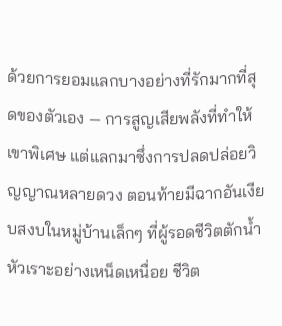ด้วยการยอมแลกบางอย่างที่รักมากที่สุดของตัวเอง — การสูญเสียพลังที่ทำให้เขาพิเศษ แต่แลกมาซึ่งการปลดปล่อยวิญญาณหลายดวง ตอนท้ายมีฉากอันเงียบสงบในหมู่บ้านเล็กๆ ที่ผู้รอดชีวิตตักน้ำหัวเราะอย่างเหน็ดเหนื่อย ชีวิต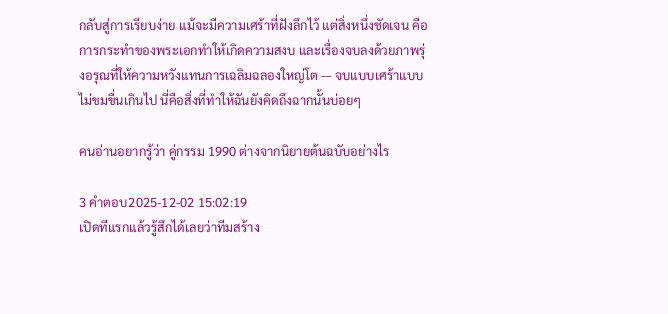กลับสู่การเรียบง่าย แม้จะมีความเศร้าที่ฝังลึกไว้ แต่สิ่งหนึ่งชัดเจน คือการกระทำของพระเอกทำให้เกิดความสงบ และเรื่องจบลงด้วยภาพรุ่งอรุณที่ให้ความหวังแทนการเฉลิมฉลองใหญ่โต — จบแบบเศร้าแบบไม่ขมขื่นเกินไป นี่คือสิ่งที่ทำให้ฉันยังคิดถึงฉากนั้นบ่อยๆ

คนอ่านอยากรู้ว่า คู่กรรม 1990 ต่างจากนิยายต้นฉบับอย่างไร

3 คำตอบ2025-12-02 15:02:19
เปิดทีแรกแล้วรู้สึกได้เลยว่าทีมสร้าง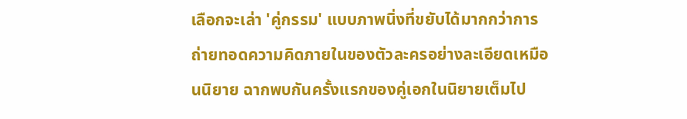เลือกจะเล่า 'คู่กรรม' แบบภาพนิ่งที่ขยับได้มากกว่าการถ่ายทอดความคิดภายในของตัวละครอย่างละเอียดเหมือนนิยาย ฉากพบกันครั้งแรกของคู่เอกในนิยายเต็มไป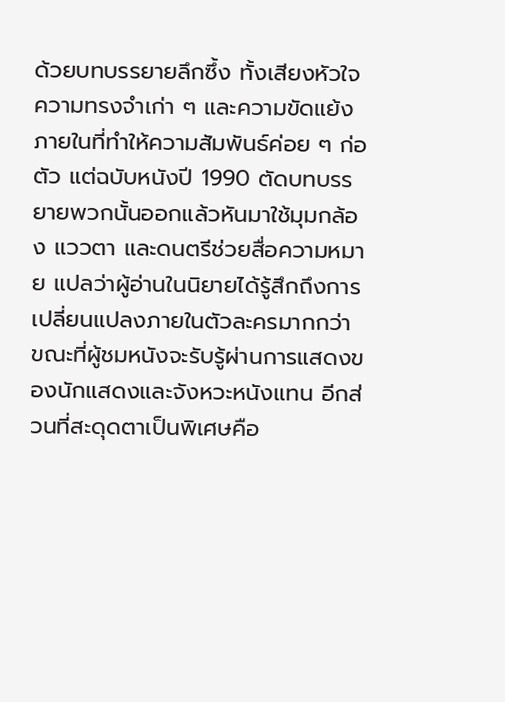ด้วยบทบรรยายลึกซึ้ง ทั้งเสียงหัวใจ ความทรงจำเก่า ๆ และความขัดแย้งภายในที่ทำให้ความสัมพันธ์ค่อย ๆ ก่อตัว แต่ฉบับหนังปี 1990 ตัดบทบรรยายพวกนั้นออกแล้วหันมาใช้มุมกล้อง แววตา และดนตรีช่วยสื่อความหมาย แปลว่าผู้อ่านในนิยายได้รู้สึกถึงการเปลี่ยนแปลงภายในตัวละครมากกว่า ขณะที่ผู้ชมหนังจะรับรู้ผ่านการแสดงของนักแสดงและจังหวะหนังแทน อีกส่วนที่สะดุดตาเป็นพิเศษคือ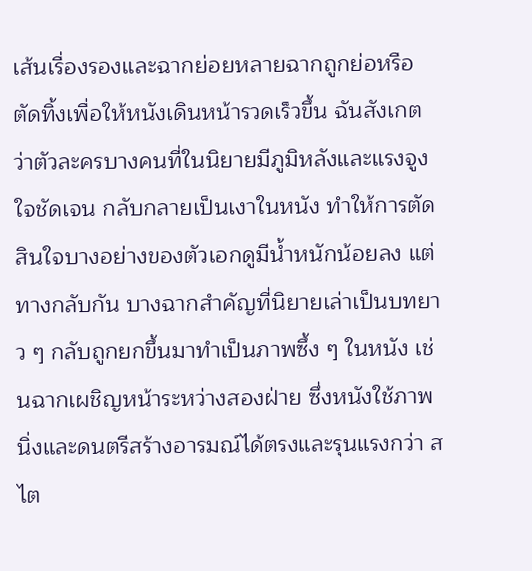เส้นเรื่องรองและฉากย่อยหลายฉากถูกย่อหรือตัดทิ้งเพื่อให้หนังเดินหน้ารวดเร็วขึ้น ฉันสังเกตว่าตัวละครบางคนที่ในนิยายมีภูมิหลังและแรงจูงใจชัดเจน กลับกลายเป็นเงาในหนัง ทำให้การตัดสินใจบางอย่างของตัวเอกดูมีน้ำหนักน้อยลง แต่ทางกลับกัน บางฉากสำคัญที่นิยายเล่าเป็นบทยาว ๆ กลับถูกยกขึ้นมาทำเป็นภาพซึ้ง ๆ ในหนัง เช่นฉากเผชิญหน้าระหว่างสองฝ่าย ซึ่งหนังใช้ภาพนิ่งและดนตรีสร้างอารมณ์ได้ตรงและรุนแรงกว่า สไต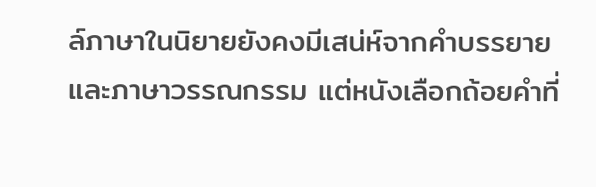ล์ภาษาในนิยายยังคงมีเสน่ห์จากคำบรรยายและภาษาวรรณกรรม แต่หนังเลือกถ้อยคำที่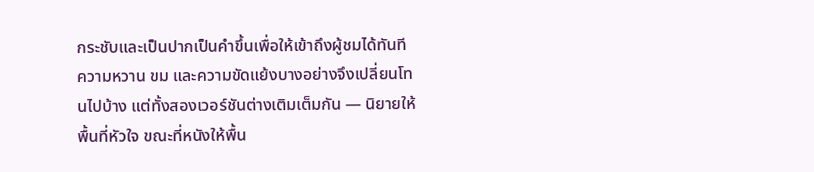กระชับและเป็นปากเป็นคำขึ้นเพื่อให้เข้าถึงผู้ชมได้ทันที ความหวาน ขม และความขัดแย้งบางอย่างจึงเปลี่ยนโทนไปบ้าง แต่ทั้งสองเวอร์ชันต่างเติมเต็มกัน — นิยายให้พื้นที่หัวใจ ขณะที่หนังให้พื้น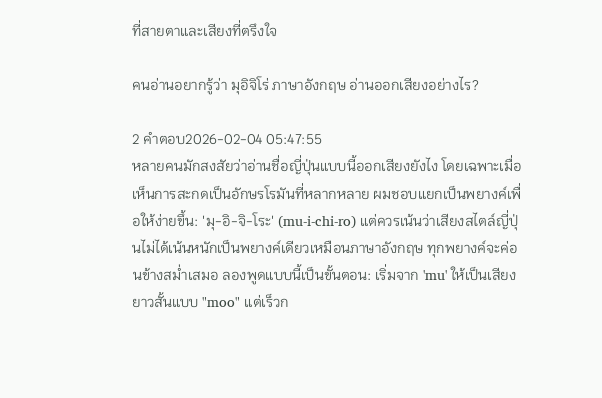ที่สายตาและเสียงที่ตรึงใจ

คนอ่านอยากรู้ว่า มุอิจิโร่ ภาษาอังกฤษ อ่านออกเสียงอย่างไร?

2 คำตอบ2026-02-04 05:47:55
หลายคนมักสงสัยว่าอ่านชื่อญี่ปุ่นแบบนี้ออกเสียงยังไง โดยเฉพาะเมื่อเห็นการสะกดเป็นอักษรโรมันที่หลากหลาย ผมชอบแยกเป็นพยางค์เพื่อให้ง่ายขึ้น: 'มุ-อิ-จิ-โระ' (mu-i-chi-ro) แต่ควรเน้นว่าเสียงสไตล์ญี่ปุ่นไม่ได้เน้นหนักเป็นพยางค์เดียวเหมือนภาษาอังกฤษ ทุกพยางค์จะค่อนข้างสม่ำเสมอ ลองพูดแบบนี้เป็นขั้นตอน: เริ่มจาก 'mu' ให้เป็นเสียงยาวสั้นแบบ "moo" แต่เร็วก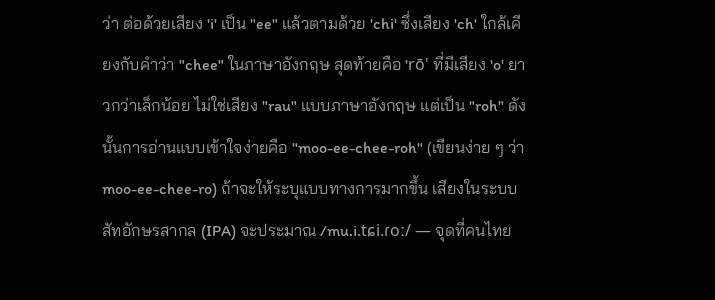ว่า ต่อด้วยเสียง 'i' เป็น "ee" แล้วตามด้วย 'chi' ซึ่งเสียง 'ch' ใกล้เคียงกับคำว่า "chee" ในภาษาอังกฤษ สุดท้ายคือ 'rō' ที่มีเสียง 'o' ยาวกว่าเล็กน้อย ไม่ใช่เสียง "rau" แบบภาษาอังกฤษ แต่เป็น "roh" ดังนั้นการอ่านแบบเข้าใจง่ายคือ "moo-ee-chee-roh" (เขียนง่าย ๆ ว่า moo-ee-chee-ro) ถ้าจะให้ระบุแบบทางการมากขึ้น เสียงในระบบสัทอักษรสากล (IPA) จะประมาณ /mu.i.tɕi.ɾoː/ — จุดที่คนไทย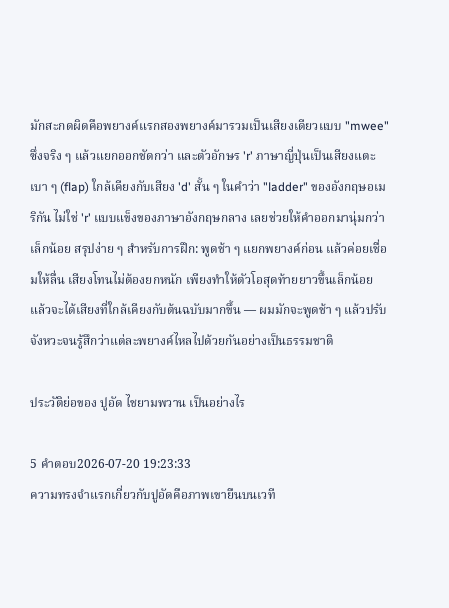มักสะกดผิดคือพยางค์แรกสองพยางค์มารวมเป็นเสียงเดียวแบบ "mwee" ซึ่งจริง ๆ แล้วแยกออกชัดกว่า และตัวอักษร 'r' ภาษาญี่ปุ่นเป็นเสียงแตะเบา ๆ (flap) ใกล้เคียงกับเสียง 'd' สั้น ๆ ในคำว่า "ladder" ของอังกฤษอเมริกัน ไม่ใช่ 'r' แบบแข็งของภาษาอังกฤษกลาง เลยช่วยให้คำออกมานุ่มกว่าเล็กน้อย สรุปง่าย ๆ สำหรับการฝึก: พูดช้า ๆ แยกพยางค์ก่อน แล้วค่อยเชื่อมให้ลื่น เสียงโทนไม่ต้องยกหนัก เพียงทำให้ตัวโอสุดท้ายยาวขึ้นเล็กน้อย แล้วจะได้เสียงที่ใกล้เคียงกับต้นฉบับมากขึ้น — ผมมักจะพูดช้า ๆ แล้วปรับจังหวะจนรู้สึกว่าแต่ละพยางค์ไหลไปด้วยกันอย่างเป็นธรรมชาติ

ประวัติย่อของ ปูอัด ไชยามพวาน เป็นอย่างไร

5 คำตอบ2026-07-20 19:23:33
ความทรงจำแรกเกี่ยวกับปูอัดคือภาพเขายืนบนเวที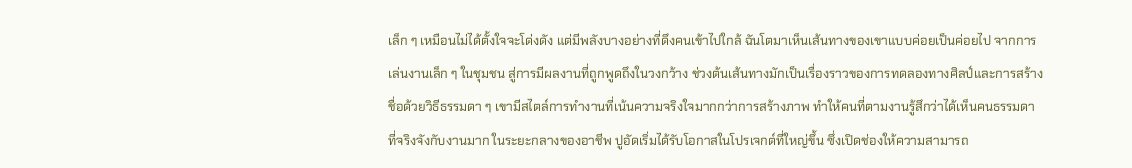เล็ก ๆ เหมือนไม่ได้ตั้งใจจะโด่งดัง แต่มีพลังบางอย่างที่ดึงคนเข้าไปใกล้ ฉันโตมาเห็นเส้นทางของเขาแบบค่อยเป็นค่อยไป จากการเล่นงานเล็ก ๆ ในชุมชน สู่การมีผลงานที่ถูกพูดถึงในวงกว้าง ช่วงต้นเส้นทางมักเป็นเรื่องราวของการทดลองทางศิลป์และการสร้างชื่อด้วยวิธีธรรมดา ๆ เขามีสไตล์การทำงานที่เน้นความจริงใจมากกว่าการสร้างภาพ ทำให้คนที่ตามงานรู้สึกว่าได้เห็นคนธรรมดาที่จริงจังกับงานมาก ในระยะกลางของอาชีพ ปูอัดเริ่มได้รับโอกาสในโปรเจกต์ที่ใหญ่ขึ้น ซึ่งเปิดช่องให้ความสามารถ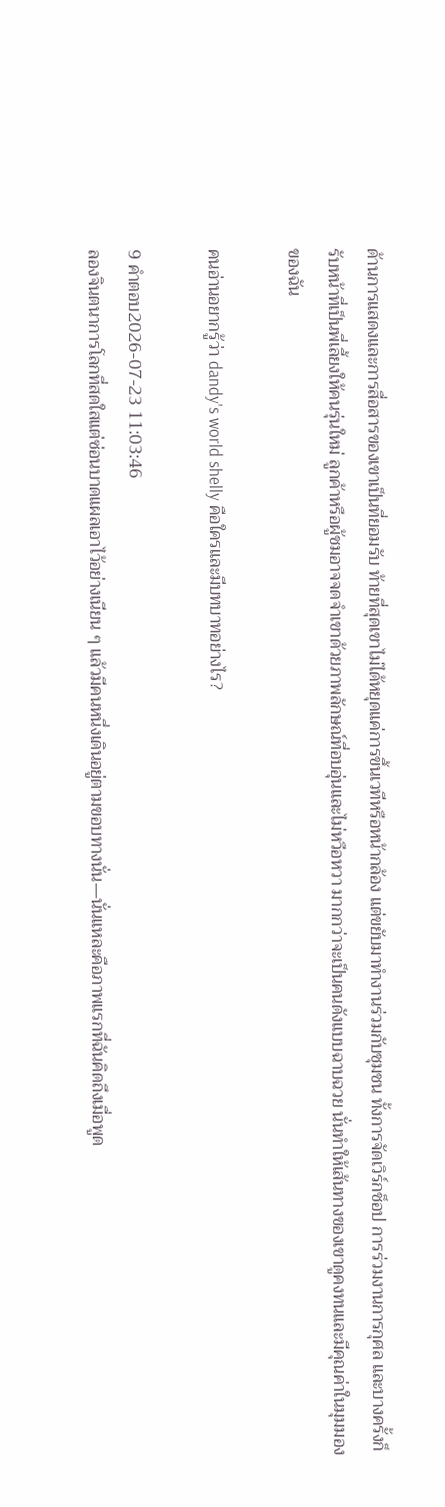ด้านการแสดงและการสื่อสารของเขาเป็นที่ยอมรับ ท้ายที่สุดเขาไม่ได้หยุดแค่การขึ้นเวทีหรือหน้ากล้อง แต่ขยับมาทำงานร่วมกับชุมชน ทั้งการจัดเวิร์กช็อป การร่วมงานการกุศล และบางครั้งก็รับหน้าที่เป็นพี่เลี้ยงให้คนรุ่นใหม่ ลูกค้าหรือผู้ชมอาจจดจำเขาด้วยภาพลักษณ์ที่อบอุ่นและไม่หวือหวา มากกว่าจะเป็นคนดังแบบฉาบฉวย นั่นทำให้เส้นทางของเขาดูคงทนและมีคุณค่าในมุมมองของฉัน

คนอ่านอยากรู้ว่า dandy's world shelly คือใครและมีบทบาทอย่างไร?

9 คำตอบ2026-07-23 11:03:46
ลองจินตนาการโลกที่สดใสแต่ซ่อนบาดแผลเอาไว้อย่างเนียน ๆ แล้วมีคนหนึ่งเดินอยู่ตามขอบทางนั่น—นั่นแหละคือภาพแรกที่ฉันคิดถึงเมื่อพูด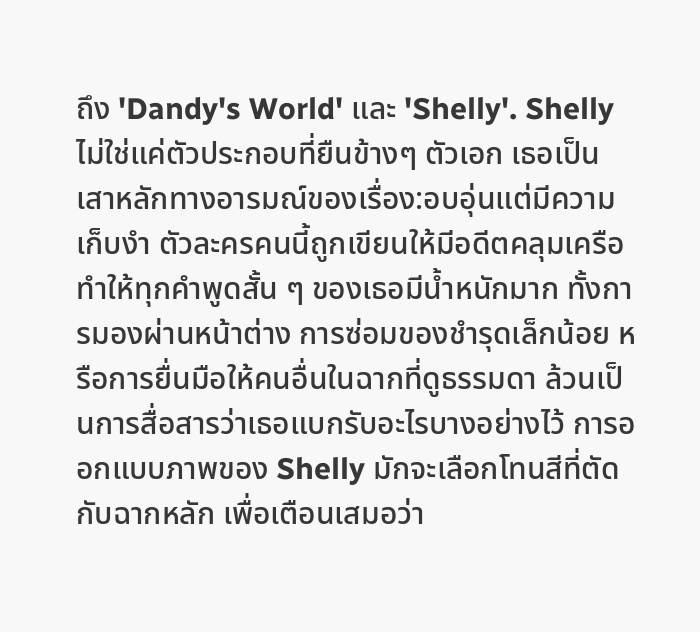ถึง 'Dandy's World' และ 'Shelly'. Shelly ไม่ใช่แค่ตัวประกอบที่ยืนข้างๆ ตัวเอก เธอเป็นเสาหลักทางอารมณ์ของเรื่อง:อบอุ่นแต่มีความเก็บงำ ตัวละครคนนี้ถูกเขียนให้มีอดีตคลุมเครือ ทำให้ทุกคำพูดสั้น ๆ ของเธอมีน้ำหนักมาก ทั้งการมองผ่านหน้าต่าง การซ่อมของชำรุดเล็กน้อย หรือการยื่นมือให้คนอื่นในฉากที่ดูธรรมดา ล้วนเป็นการสื่อสารว่าเธอแบกรับอะไรบางอย่างไว้ การออกแบบภาพของ Shelly มักจะเลือกโทนสีที่ตัดกับฉากหลัก เพื่อเตือนเสมอว่า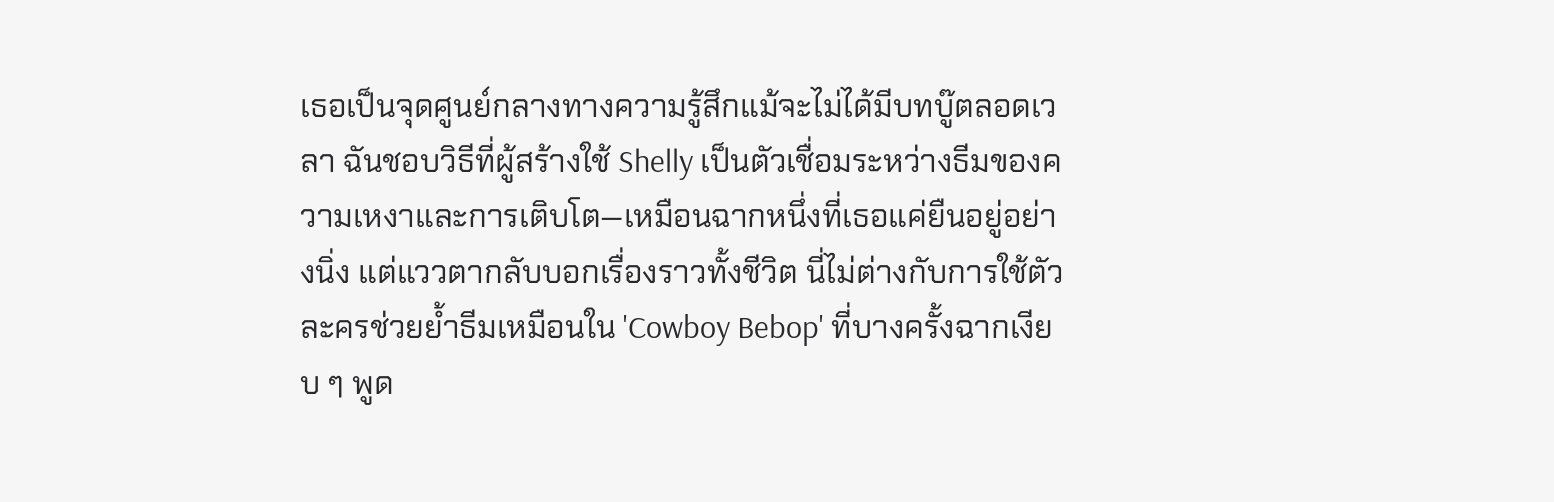เธอเป็นจุดศูนย์กลางทางความรู้สึกแม้จะไม่ได้มีบทบู๊ตลอดเวลา ฉันชอบวิธีที่ผู้สร้างใช้ Shelly เป็นตัวเชื่อมระหว่างธีมของความเหงาและการเติบโต—เหมือนฉากหนึ่งที่เธอแค่ยืนอยู่อย่างนิ่ง แต่แววตากลับบอกเรื่องราวทั้งชีวิต นี่ไม่ต่างกับการใช้ตัวละครช่วยย้ำธีมเหมือนใน 'Cowboy Bebop' ที่บางครั้งฉากเงียบ ๆ พูด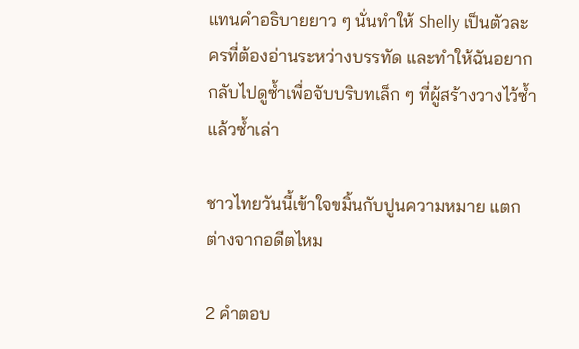แทนคำอธิบายยาว ๆ นั่นทำให้ Shelly เป็นตัวละครที่ต้องอ่านระหว่างบรรทัด และทำให้ฉันอยากกลับไปดูซ้ำเพื่อจับบริบทเล็ก ๆ ที่ผู้สร้างวางไว้ซ้ำแล้วซ้ำเล่า

ชาวไทยวันนี้เข้าใจขมิ้นกับปูนความหมาย แตกต่างจากอดีตไหม

2 คำตอบ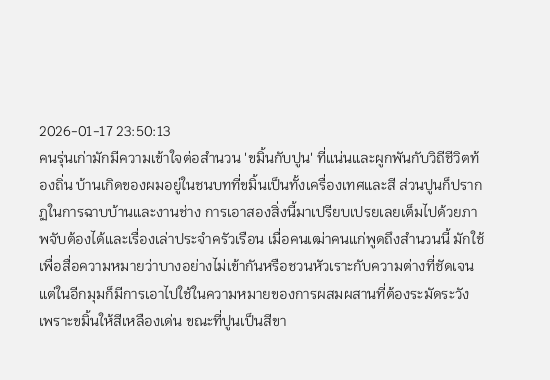2026-01-17 23:50:13
คนรุ่นเก่ามักมีความเข้าใจต่อสำนวน 'ขมิ้นกับปูน' ที่แน่นและผูกพันกับวิถีชีวิตท้องถิ่น บ้านเกิดของผมอยู่ในชนบทที่ขมิ้นเป็นทั้งเครื่องเทศและสี ส่วนปูนก็ปรากฏในการฉาบบ้านและงานช่าง การเอาสองสิ่งนี้มาเปรียบเปรยเลยเต็มไปด้วยภาพจับต้องได้และเรื่องเล่าประจำครัวเรือน เมื่อคนเฒ่าคนแก่พูดถึงสำนวนนี้ มักใช้เพื่อสื่อความหมายว่าบางอย่างไม่เข้ากันหรือชวนหัวเราะกับความต่างที่ชัดเจน แต่ในอีกมุมก็มีการเอาไปใช้ในความหมายของการผสมผสานที่ต้องระมัดระวัง เพราะขมิ้นให้สีเหลืองเด่น ขณะที่ปูนเป็นสีขา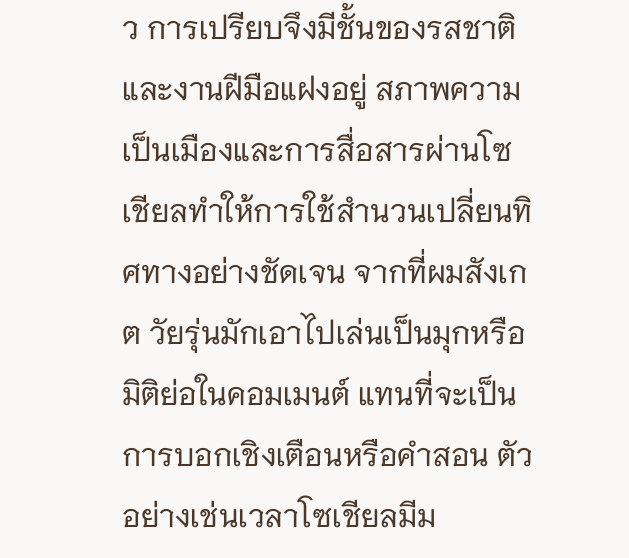ว การเปรียบจึงมีชั้นของรสชาติและงานฝีมือแฝงอยู่ สภาพความเป็นเมืองและการสื่อสารผ่านโซเชียลทำให้การใช้สำนวนเปลี่ยนทิศทางอย่างชัดเจน จากที่ผมสังเกต วัยรุ่นมักเอาไปเล่นเป็นมุกหรือมิติย่อในคอมเมนต์ แทนที่จะเป็นการบอกเชิงเตือนหรือคำสอน ตัวอย่างเช่นเวลาโซเชียลมีม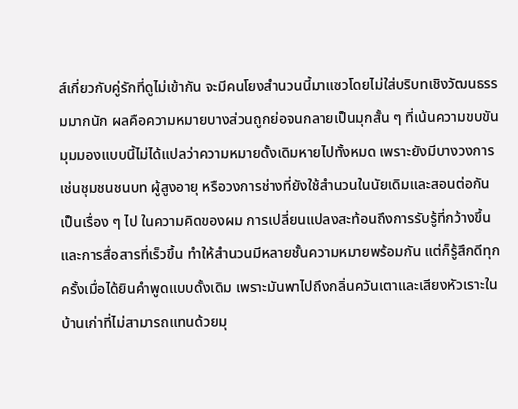ส์เกี่ยวกับคู่รักที่ดูไม่เข้ากัน จะมีคนโยงสำนวนนี้มาแซวโดยไม่ใส่บริบทเชิงวัฒนธรรมมากนัก ผลคือความหมายบางส่วนถูกย่อจนกลายเป็นมุกสั้น ๆ ที่เน้นความขบขัน มุมมองแบบนี้ไม่ได้แปลว่าความหมายดั้งเดิมหายไปทั้งหมด เพราะยังมีบางวงการ เช่นชุมชนชนบท ผู้สูงอายุ หรือวงการช่างที่ยังใช้สำนวนในนัยเดิมและสอนต่อกันเป็นเรื่อง ๆ ไป ในความคิดของผม การเปลี่ยนแปลงสะท้อนถึงการรับรู้ที่กว้างขึ้นและการสื่อสารที่เร็วขึ้น ทำให้สำนวนมีหลายชั้นความหมายพร้อมกัน แต่ก็รู้สึกดีทุกครั้งเมื่อได้ยินคำพูดแบบดั้งเดิม เพราะมันพาไปถึงกลิ่นควันเตาและเสียงหัวเราะในบ้านเก่าที่ไม่สามารถแทนด้วยมุ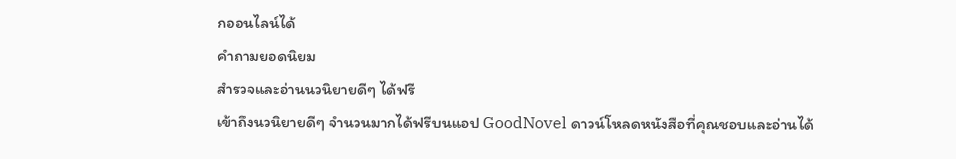กออนไลน์ได้
คำถามยอดนิยม
สำรวจและอ่านนวนิยายดีๆ ได้ฟรี
เข้าถึงนวนิยายดีๆ จำนวนมากได้ฟรีบนแอป GoodNovel ดาวน์โหลดหนังสือที่คุณชอบและอ่านได้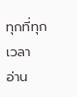ทุกที่ทุกเวลา
อ่าน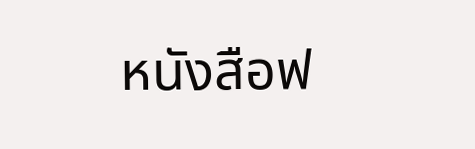หนังสือฟ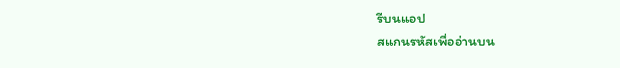รีบนแอป
สแกนรหัสเพื่ออ่านบน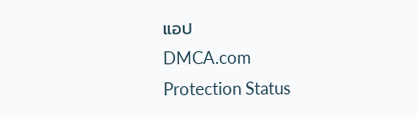แอป
DMCA.com Protection Status